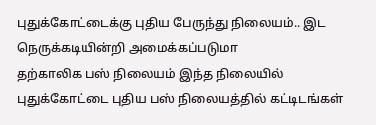புதுக்கோட்டைக்கு புதிய பேருந்து நிலையம்.. இட நெருக்கடியின்றி அமைக்கப்படுமா
தற்காலிக பஸ் நிலையம் இந்த நிலையில் புதுக்கோட்டை புதிய பஸ் நிலையத்தில் கட்டிடங்கள்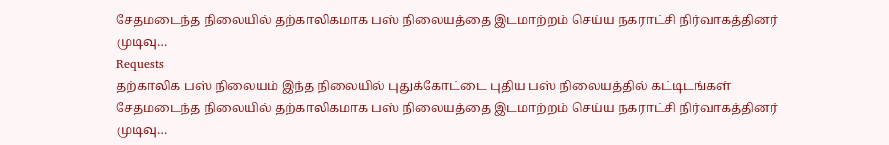சேதமடைந்த நிலையில் தற்காலிகமாக பஸ் நிலையத்தை இடமாற்றம் செய்ய நகராட்சி நிர்வாகத்தினர் முடிவு…
Requests
தற்காலிக பஸ் நிலையம் இந்த நிலையில் புதுக்கோட்டை புதிய பஸ் நிலையத்தில் கட்டிடங்கள் சேதமடைந்த நிலையில் தற்காலிகமாக பஸ் நிலையத்தை இடமாற்றம் செய்ய நகராட்சி நிர்வாகத்தினர் முடிவு…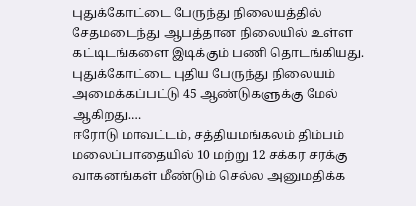புதுக்கோட்டை பேருந்து நிலையத்தில் சேதமடைந்து ஆபத்தான நிலையில் உள்ள கட்டிடங்களை இடிக்கும் பணி தொடங்கியது. புதுக்கோட்டை புதிய பேருந்து நிலையம் அமைக்கப்பட்டு 45 ஆண்டுகளுக்கு மேல் ஆகிறது.…
ஈரோடு மாவட்டம், சத்தியமங்கலம் திம்பம் மலைப்பாதையில் 10 மற்று 12 சக்கர சரக்கு வாகனங்கள் மீண்டும் செல்ல அனுமதிக்க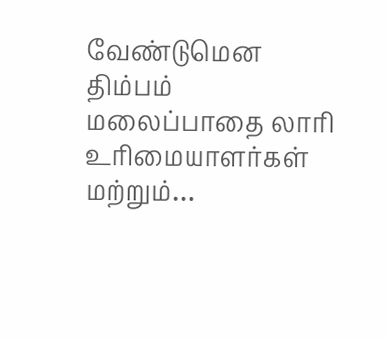வேண்டுமென திம்பம் மலைப்பாதை லாரி உரிமையாளர்கள் மற்றும்…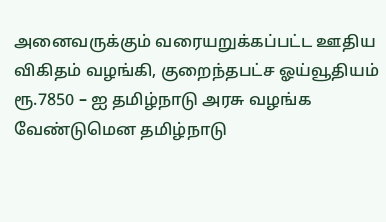அனைவருக்கும் வரையறுக்கப்பட்ட ஊதிய விகிதம் வழங்கி, குறைந்தபட்ச ஓய்வூதியம் ரூ.7850 – ஐ தமிழ்நாடு அரசு வழங்க வேண்டுமென தமிழ்நாடு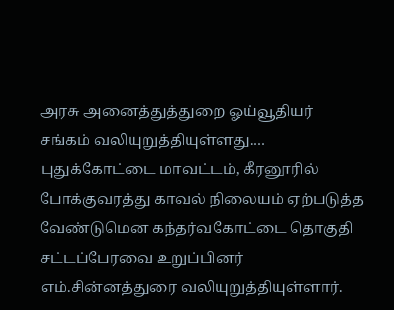அரசு அனைத்துத்துறை ஓய்வூதியர் சங்கம் வலியுறுத்தியுள்ளது.…
புதுக்கோட்டை மாவட்டம், கீரனூரில் போக்குவரத்து காவல் நிலையம் ஏற்படுத்த வேண்டுமென கந்தர்வகோட்டை தொகுதி சட்டப்பேரவை உறுப்பினர் எம்.சின்னத்துரை வலியுறுத்தியுள்ளார்.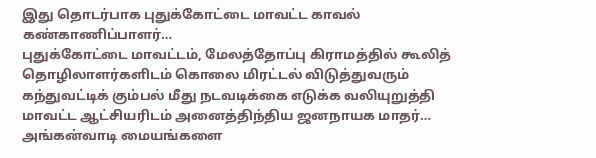இது தொடர்பாக புதுக்கோட்டை மாவட்ட காவல் கண்காணிப்பாளர்…
புதுக்கோட்டை மாவட்டம், மேலத்தோப்பு கிராமத்தில் கூலித் தொழிலாளர்களிடம் கொலை மிரட்டல் விடுத்துவரும் கந்துவட்டிக் கும்பல் மீது நடவடிக்கை எடுக்க வலியுறுத்தி மாவட்ட ஆட்சியரிடம் அனைத்திந்திய ஜனநாயக மாதர்…
அங்கன்வாடி மையங்களை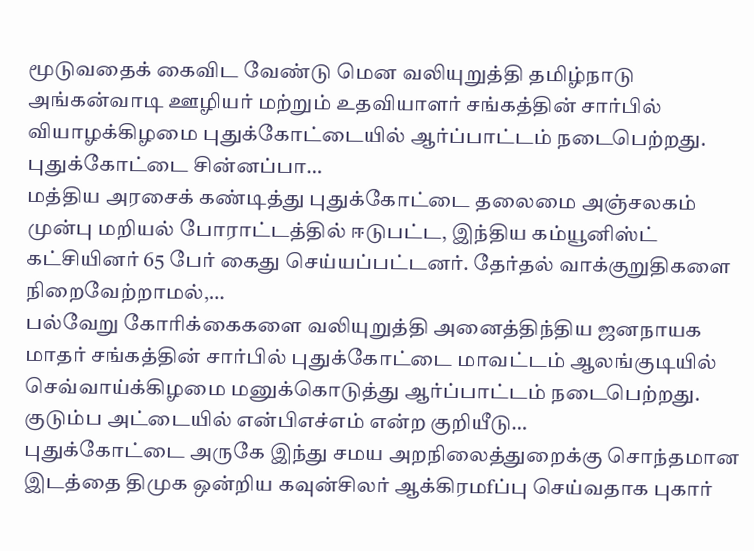மூடுவதைக் கைவிட வேண்டு மென வலியுறுத்தி தமிழ்நாடு அங்கன்வாடி ஊழியர் மற்றும் உதவியாளர் சங்கத்தின் சார்பில் வியாழக்கிழமை புதுக்கோட்டையில் ஆர்ப்பாட்டம் நடைபெற்றது. புதுக்கோட்டை சின்னப்பா…
மத்திய அரசைக் கண்டித்து புதுக்கோட்டை தலைமை அஞ்சலகம் முன்பு மறியல் போராட்டத்தில் ஈடுபட்ட, இந்திய கம்யூனிஸ்ட் கட்சியினர் 65 பேர் கைது செய்யப்பட்டனர். தேர்தல் வாக்குறுதிகளை நிறைவேற்றாமல்,…
பல்வேறு கோரிக்கைகளை வலியுறுத்தி அனைத்திந்திய ஜனநாயக மாதர் சங்கத்தின் சார்பில் புதுக்கோட்டை மாவட்டம் ஆலங்குடியில் செவ்வாய்க்கிழமை மனுக்கொடுத்து ஆர்ப்பாட்டம் நடைபெற்றது. குடும்ப அட்டையில் என்பிஎச்எம் என்ற குறியீடு…
புதுக்கோட்டை அருகே இந்து சமய அறநிலைத்துறைக்கு சொந்தமான இடத்தை திமுக ஒன்றிய கவுன்சிலர் ஆக்கிரமfப்பு செய்வதாக புகார்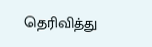தெரிவித்து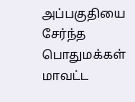அப்பகுதியை சேர்ந்த பொதுமக்கள் மாவட்ட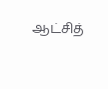ஆட்சித்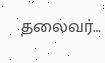தலைவர்…